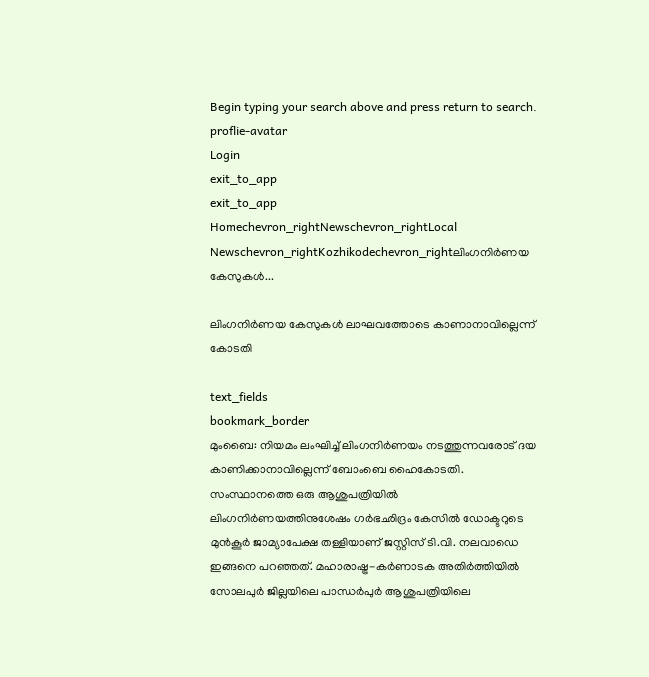Begin typing your search above and press return to search.
proflie-avatar
Login
exit_to_app
exit_to_app
Homechevron_rightNewschevron_rightLocal Newschevron_rightKozhikodechevron_rightലിംഗനിർണയ കേസുകൾ...

ലിംഗനിർണയ കേസുകൾ ലാഘവത്തോടെ കാണാനാവില്ലെന്ന് കോടതി

text_fields
bookmark_border
മുംബൈ: നിയമം ലംഘിച്ച് ലിംഗനിർണയം നടത്തുന്നവരോട് ദയ കാണിക്കാനാവില്ലെന്ന് ബോംബെ ഹൈകോടതി. സംസ്ഥാനത്തെ ഒരു ആശുപത്രിയിൽ ലിംഗനിർണയത്തിനുശേഷം ഗർഭഛിദ്രം കേസിൽ ഡോക്ടറുടെ മുൻകൂർ ജാമ്യാപേക്ഷ തള്ളിയാണ് ജസ്റ്റിസ് ടി.വി. നലവാഡെ ഇങ്ങനെ പറഞ്ഞത്. മഹാരാഷ്ട്ര-കർണാടക അതിർത്തിയിൽ സോലപുർ ജില്ലയിലെ പാന്ധർപുർ ആശുപത്രിയിലെ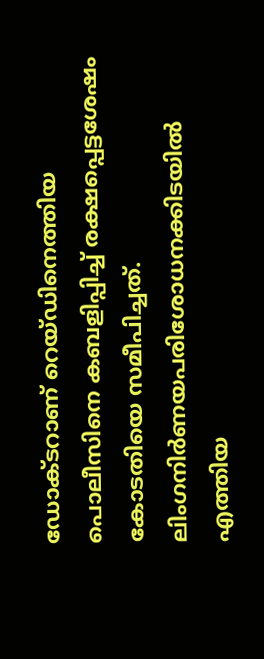ഡോക്ടറാണ് റെയ്ഡിനെത്തിയ പൊലീസിനെ കബളിപ്പിച്ച് രക്ഷപ്പെട്ടശേഷം കോടതിയെ സമീപിച്ചത്. ലിംഗനിർണയപരിശോധനക്കിടയിൽ എത്തിയ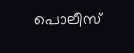പൊലീസ്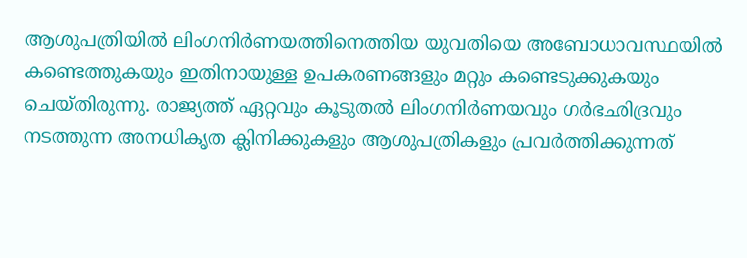ആശുപത്രിയിൽ ലിംഗനിർണയത്തിനെത്തിയ യുവതിയെ അബോധാവസ്ഥയിൽ കണ്ടെത്തുകയും ഇതിനായുള്ള ഉപകരണങ്ങളും മറ്റും കണ്ടെടുക്കുകയും ചെയ്തിരുന്നു. രാജ്യത്ത് ഏറ്റവും കൂടുതൽ ലിംഗനിർണയവും ഗർഭഛിദ്രവും നടത്തുന്ന അനധികൃത ക്ലിനിക്കുകളും ആശുപത്രികളും പ്രവർത്തിക്കുന്നത്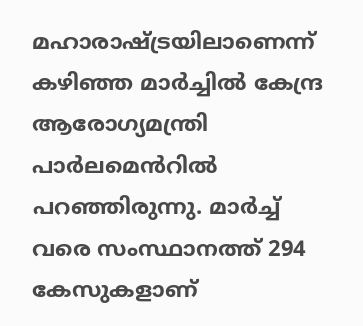മഹാരാഷ്ട്രയിലാണെന്ന് കഴിഞ്ഞ മാർച്ചിൽ കേന്ദ്ര ആരോഗ്യമന്ത്രി പാർലമെൻറിൽ പറഞ്ഞിരുന്നു. മാർച്ച് വരെ സംസ്ഥാനത്ത് 294 കേസുകളാണ്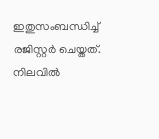ഇതുസംബന്ധിച്ച് രജിസ്റ്റർ ചെയ്തത്. നിലവിൽ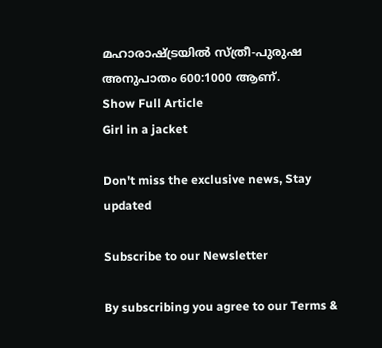മഹാരാഷ്ട്രയിൽ സ്ത്രീ-പുരുഷ അനുപാതം 600:1000 ആണ്.
Show Full Article
Girl in a jacket

Don't miss the exclusive news, Stay updated

Subscribe to our Newsletter

By subscribing you agree to our Terms &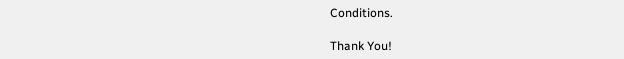Conditions.

Thank You!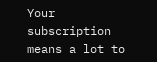Your subscription means a lot to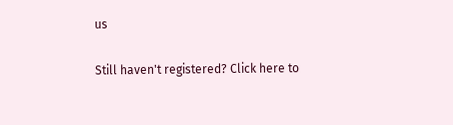us

Still haven't registered? Click here to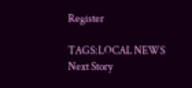Register

TAGS:LOCAL NEWS
Next Story